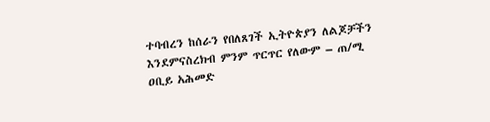ተባብረን ከሰራን የበለጸገች ኢትዮጵያን ለልጆቻችን እንደምናስረክብ ምንም ጥርጥር የለውም – ጠ/ሚ ዐቢይ አሕመድ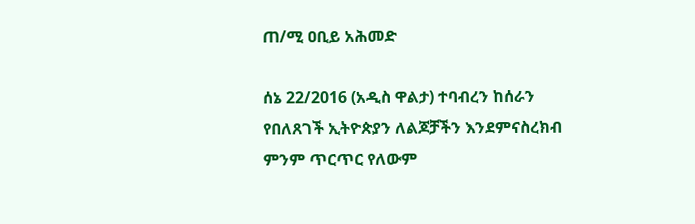ጠ/ሚ ዐቢይ አሕመድ

ሰኔ 22/2016 (አዲስ ዋልታ) ተባብረን ከሰራን የበለጸገች ኢትዮጵያን ለልጆቻችን እንደምናስረክብ ምንም ጥርጥር የለውም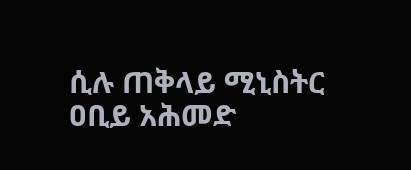ሲሉ ጠቅላይ ሚኒስትር ዐቢይ አሕመድ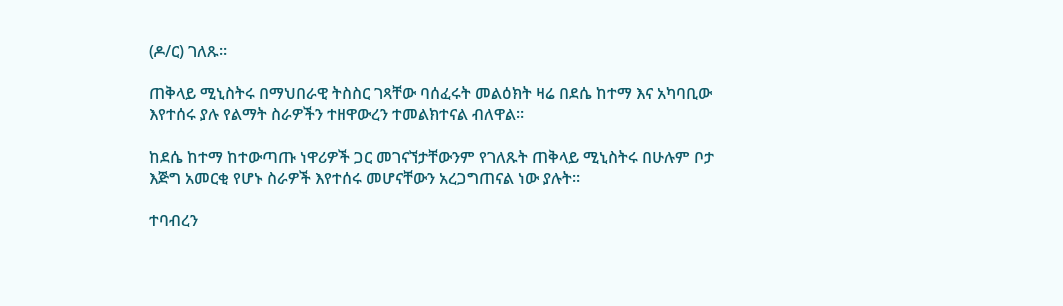(ዶ/ር) ገለጹ።

ጠቅላይ ሚኒስትሩ በማህበራዊ ትስስር ገጻቸው ባሰፈሩት መልዕክት ዛሬ በደሴ ከተማ እና አካባቢው እየተሰሩ ያሉ የልማት ስራዎችን ተዘዋውረን ተመልክተናል ብለዋል።

ከደሴ ከተማ ከተውጣጡ ነዋሪዎች ጋር መገናኘታቸውንም የገለጹት ጠቅላይ ሚኒስትሩ በሁሉም ቦታ እጅግ አመርቂ የሆኑ ስራዎች እየተሰሩ መሆናቸውን አረጋግጠናል ነው ያሉት።

ተባብረን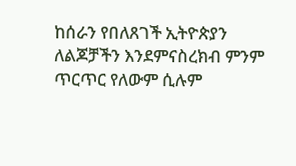ከሰራን የበለጸገች ኢትዮጵያን ለልጆቻችን እንደምናስረክብ ምንም ጥርጥር የለውም ሲሉም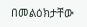በመልዕክታቸው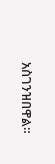አስገንዝበዋል።